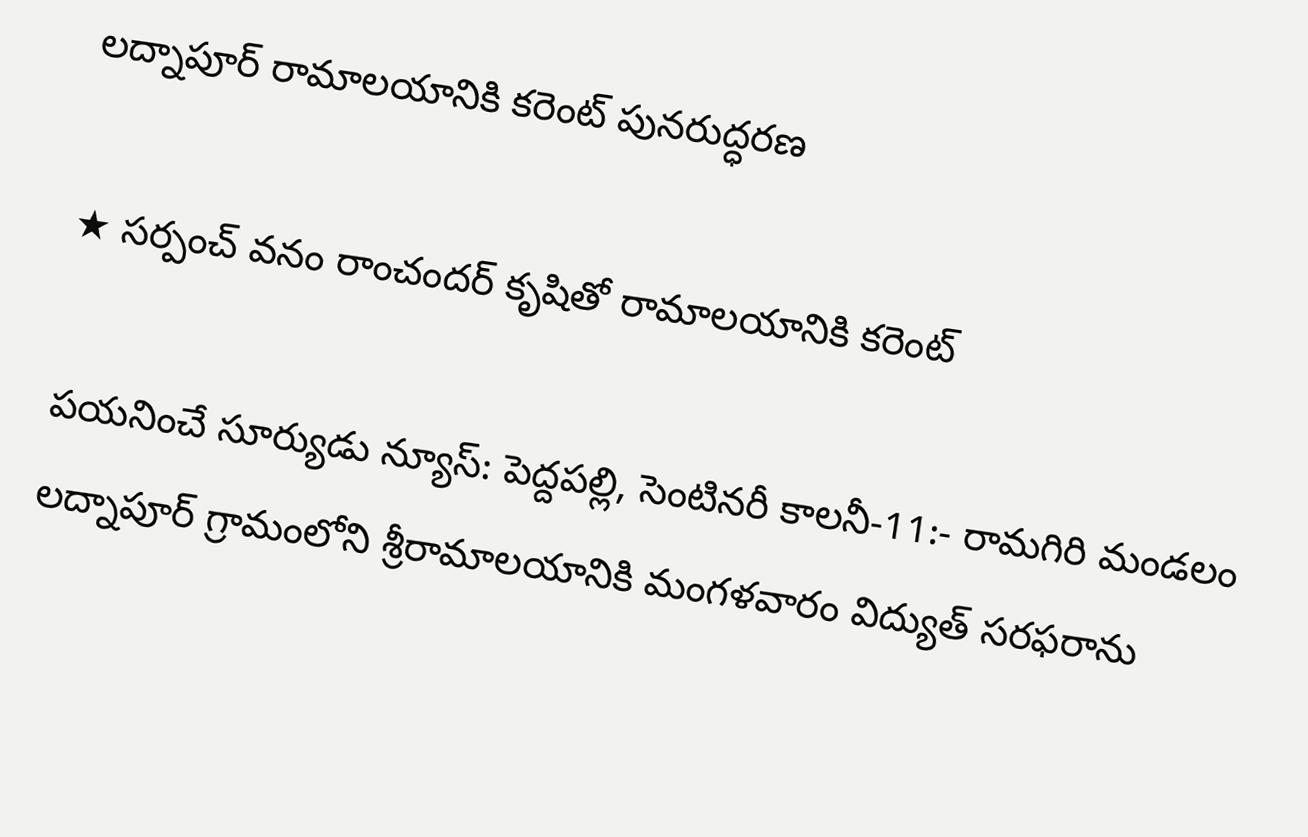లద్నాపూర్ రామాలయానికి కరెంట్ పునరుద్ధరణ

★ సర్పంచ్ వనం రాంచందర్ కృషితో రామాలయానికి కరెంట్

పయనించే సూర్యుడు న్యూస్: పెద్దపల్లి, సెంటినరీ కాలనీ-11:- రామగిరి మండలం లద్నాపూర్ గ్రామంలోని శ్రీరామాలయానికి మంగళవారం విద్యుత్ సరఫరాను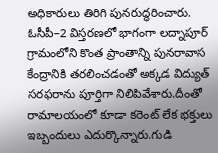అధికారులు తిరిగి పునరుద్ధరించారు. ఓసీపీ–2 విస్తరణలో భాగంగా లద్నాపూర్ గ్రామంలోని కొంత ప్రాంతాన్ని పునరావాస కేంద్రానికి తరలించడంతో అక్కడ విద్యుత్ సరఫరాను పూర్తిగా నిలిపివేశారు.దీంతో రామాలయంలో కూడా కరెంట్ లేక భక్తులు ఇబ్బందులు ఎదుర్కొన్నారు.గుడి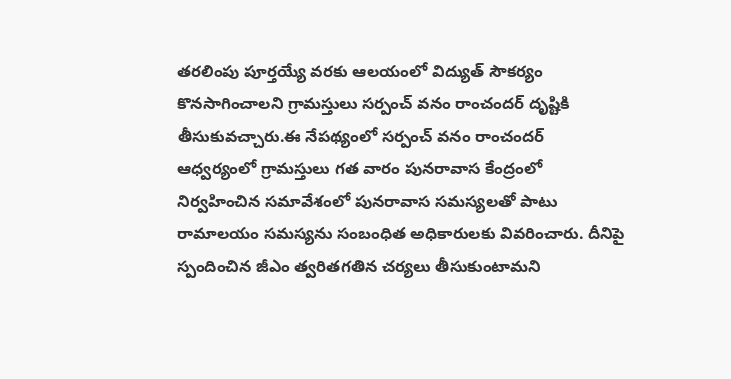తరలింపు పూర్తయ్యే వరకు ఆలయంలో విద్యుత్ సౌకర్యం కొనసాగించాలని గ్రామస్తులు సర్పంచ్ వనం రాంచందర్ దృష్టికి తీసుకువచ్చారు.ఈ నేపథ్యంలో సర్పంచ్ వనం రాంచందర్ ఆధ్వర్యంలో గ్రామస్తులు గత వారం పునరావాస కేంద్రంలో నిర్వహించిన సమావేశంలో పునరావాస సమస్యలతో పాటు రామాలయం సమస్యను సంబంధిత అధికారులకు వివరించారు. దీనిపై స్పందించిన జీఎం త్వరితగతిన చర్యలు తీసుకుంటామని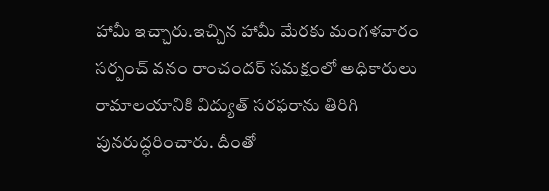హామీ ఇచ్చారు.ఇచ్చిన హామీ మేరకు మంగళవారం సర్పంచ్ వనం రాంచందర్ సమక్షంలో అధికారులు రామాలయానికి విద్యుత్ సరఫరాను తిరిగి పునరుద్ధరించారు. దీంతో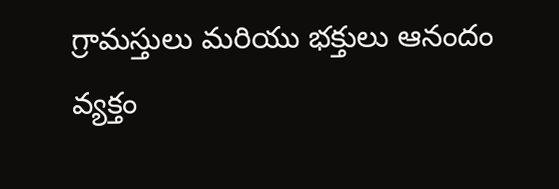గ్రామస్తులు మరియు భక్తులు ఆనందం వ్యక్తం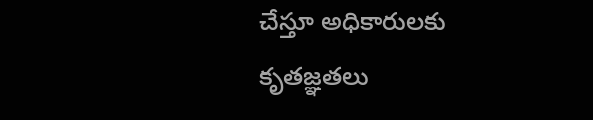చేస్తూ అధికారులకు కృతజ్ఞతలు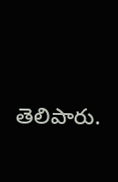తెలిపారు.